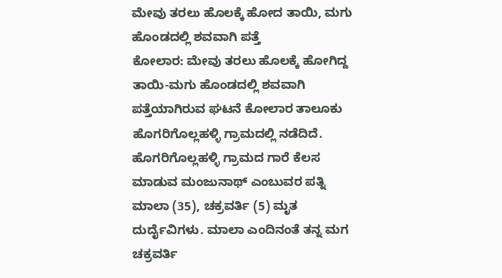ಮೇವು ತರಲು ಹೊಲಕ್ಕೆ ಹೋದ ತಾಯಿ, ಮಗು ಹೊಂಡದಲ್ಲಿ ಶವವಾಗಿ ಪತ್ತೆ
ಕೋಲಾರ: ಮೇವು ತರಲು ಹೊಲಕ್ಕೆ ಹೋಗಿದ್ದ ತಾಯಿ-ಮಗು ಹೊಂಡದಲ್ಲಿ ಶವವಾಗಿ ಪತ್ತೆಯಾಗಿರುವ ಘಟನೆ ಕೋಲಾರ ತಾಲೂಕು ಹೊಗರಿಗೊಲ್ಲಹಳ್ಳಿ ಗ್ರಾಮದಲ್ಲಿ ನಡೆದಿದೆ.
ಹೊಗರಿಗೊಲ್ಲಹಳ್ಳಿ ಗ್ರಾಮದ ಗಾರೆ ಕೆಲಸ ಮಾಡುವ ಮಂಜುನಾಥ್ ಎಂಬುವರ ಪತ್ನಿ ಮಾಲಾ (35), ಚಕ್ರವರ್ತಿ (5) ಮೃತ ದುರ್ದೈವಿಗಳು. ಮಾಲಾ ಎಂದಿನಂತೆ ತನ್ನ ಮಗ ಚಕ್ರವರ್ತಿ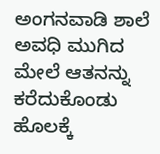ಅಂಗನವಾಡಿ ಶಾಲೆ ಅವಧಿ ಮುಗಿದ ಮೇಲೆ ಆತನನ್ನು ಕರೆದುಕೊಂಡು ಹೊಲಕ್ಕೆ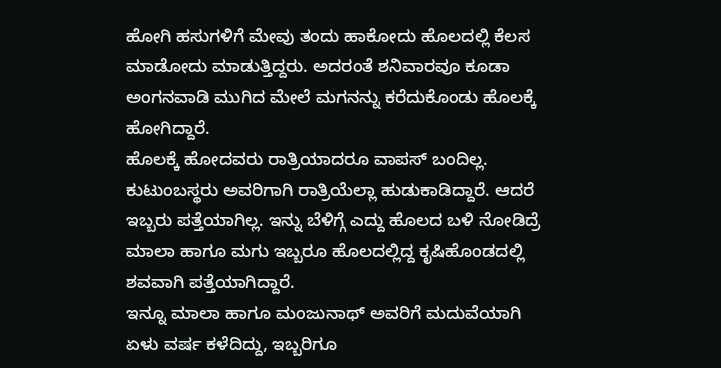ಹೋಗಿ ಹಸುಗಳಿಗೆ ಮೇವು ತಂದು ಹಾಕೋದು ಹೊಲದಲ್ಲಿ ಕೆಲಸ ಮಾಡೋದು ಮಾಡುತ್ತಿದ್ದರು. ಅದರಂತೆ ಶನಿವಾರವೂ ಕೂಡಾ ಅಂಗನವಾಡಿ ಮುಗಿದ ಮೇಲೆ ಮಗನನ್ನು ಕರೆದುಕೊಂಡು ಹೊಲಕ್ಕೆ ಹೋಗಿದ್ದಾರೆ.
ಹೊಲಕ್ಕೆ ಹೋದವರು ರಾತ್ರಿಯಾದರೂ ವಾಪಸ್ ಬಂದಿಲ್ಲ. ಕುಟುಂಬಸ್ಥರು ಅವರಿಗಾಗಿ ರಾತ್ರಿಯೆಲ್ಲಾ ಹುಡುಕಾಡಿದ್ದಾರೆ. ಆದರೆ ಇಬ್ಬರು ಪತ್ತೆಯಾಗಿಲ್ಲ. ಇನ್ನು ಬೆಳಿಗ್ಗೆ ಎದ್ದು ಹೊಲದ ಬಳಿ ನೋಡಿದ್ರೆ ಮಾಲಾ ಹಾಗೂ ಮಗು ಇಬ್ಬರೂ ಹೊಲದಲ್ಲಿದ್ದ ಕೃಷಿಹೊಂಡದಲ್ಲಿ ಶವವಾಗಿ ಪತ್ತೆಯಾಗಿದ್ದಾರೆ.
ಇನ್ನೂ ಮಾಲಾ ಹಾಗೂ ಮಂಜುನಾಥ್ ಅವರಿಗೆ ಮದುವೆಯಾಗಿ ಏಳು ವರ್ಷ ಕಳೆದಿದ್ದು, ಇಬ್ಬರಿಗೂ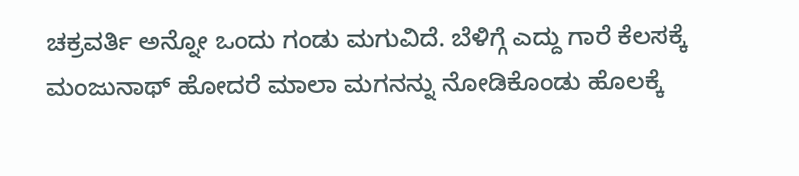ಚಕ್ರವರ್ತಿ ಅನ್ನೋ ಒಂದು ಗಂಡು ಮಗುವಿದೆ. ಬೆಳಿಗ್ಗೆ ಎದ್ದು ಗಾರೆ ಕೆಲಸಕ್ಕೆ ಮಂಜುನಾಥ್ ಹೋದರೆ ಮಾಲಾ ಮಗನನ್ನು ನೋಡಿಕೊಂಡು ಹೊಲಕ್ಕೆ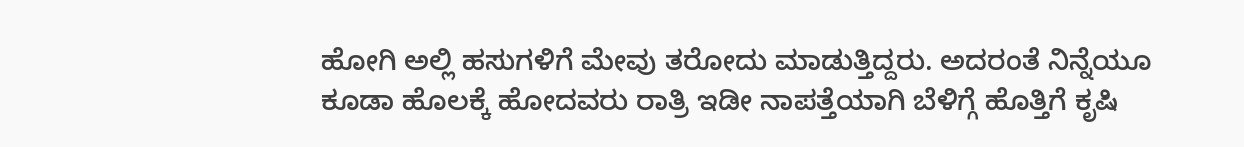ಹೋಗಿ ಅಲ್ಲಿ ಹಸುಗಳಿಗೆ ಮೇವು ತರೋದು ಮಾಡುತ್ತಿದ್ದರು. ಅದರಂತೆ ನಿನ್ನೆಯೂ ಕೂಡಾ ಹೊಲಕ್ಕೆ ಹೋದವರು ರಾತ್ರಿ ಇಡೀ ನಾಪತ್ತೆಯಾಗಿ ಬೆಳಿಗ್ಗೆ ಹೊತ್ತಿಗೆ ಕೃಷಿ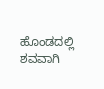ಹೊಂಡದಲ್ಲಿ ಶವವಾಗಿ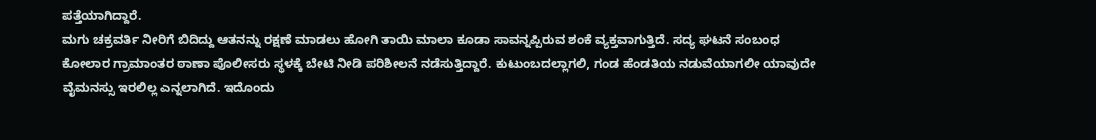ಪತ್ತೆಯಾಗಿದ್ದಾರೆ.
ಮಗು ಚಕ್ರವರ್ತಿ ನೀರಿಗೆ ಬಿದಿದ್ದು ಆತನನ್ನು ರಕ್ಷಣೆ ಮಾಡಲು ಹೋಗಿ ತಾಯಿ ಮಾಲಾ ಕೂಡಾ ಸಾವನ್ನಪ್ಪಿರುವ ಶಂಕೆ ವ್ಯಕ್ತವಾಗುತ್ತಿದೆ. ಸದ್ಯ ಘಟನೆ ಸಂಬಂಧ ಕೋಲಾರ ಗ್ರಾಮಾಂತರ ಠಾಣಾ ಪೊಲೀಸರು ಸ್ಥಳಕ್ಕೆ ಬೇಟಿ ನೀಡಿ ಪರಿಶೀಲನೆ ನಡೆಸುತ್ತಿದ್ದಾರೆ. ಕುಟುಂಬದಲ್ಲಾಗಲಿ, ಗಂಡ ಹೆಂಡತಿಯ ನಡುವೆಯಾಗಲೀ ಯಾವುದೇ ವೈಮನಸ್ಸು ಇರಲಿಲ್ಲ ಎನ್ನಲಾಗಿದೆ. ಇದೊಂದು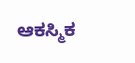ಆಕಸ್ಮಿಕ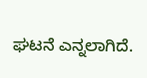ಘಟನೆ ಎನ್ನಲಾಗಿದೆ.